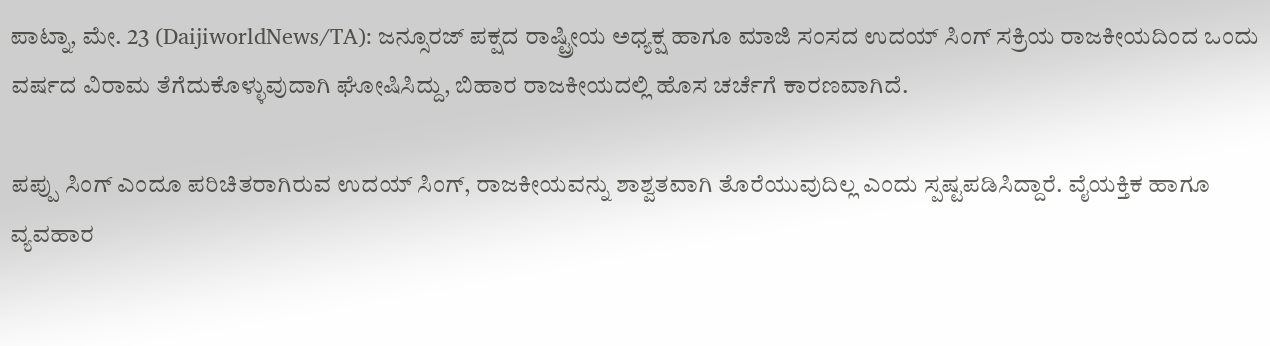ಪಾಟ್ನಾ, ಮೇ. 23 (DaijiworldNews/TA): ಜನ್ಸೂರಜ್ ಪಕ್ಷದ ರಾಷ್ಟ್ರೀಯ ಅಧ್ಯಕ್ಷ ಹಾಗೂ ಮಾಜಿ ಸಂಸದ ಉದಯ್ ಸಿಂಗ್ ಸಕ್ರಿಯ ರಾಜಕೀಯದಿಂದ ಒಂದು ವರ್ಷದ ವಿರಾಮ ತೆಗೆದುಕೊಳ್ಳುವುದಾಗಿ ಘೋಷಿಸಿದ್ದು, ಬಿಹಾರ ರಾಜಕೀಯದಲ್ಲಿ ಹೊಸ ಚರ್ಚೆಗೆ ಕಾರಣವಾಗಿದೆ.

ಪಪ್ಪು ಸಿಂಗ್ ಎಂದೂ ಪರಿಚಿತರಾಗಿರುವ ಉದಯ್ ಸಿಂಗ್, ರಾಜಕೀಯವನ್ನು ಶಾಶ್ವತವಾಗಿ ತೊರೆಯುವುದಿಲ್ಲ ಎಂದು ಸ್ಪಷ್ಟಪಡಿಸಿದ್ದಾರೆ. ವೈಯಕ್ತಿಕ ಹಾಗೂ ವ್ಯವಹಾರ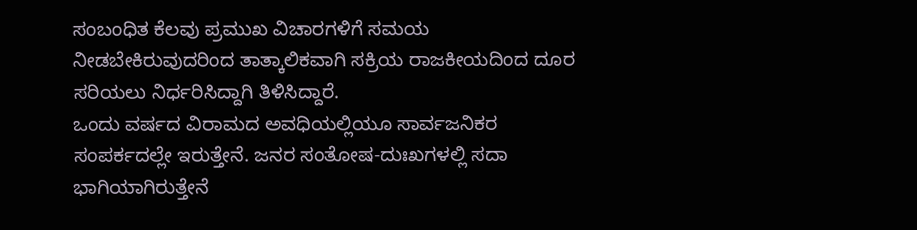ಸಂಬಂಧಿತ ಕೆಲವು ಪ್ರಮುಖ ವಿಚಾರಗಳಿಗೆ ಸಮಯ ನೀಡಬೇಕಿರುವುದರಿಂದ ತಾತ್ಕಾಲಿಕವಾಗಿ ಸಕ್ರಿಯ ರಾಜಕೀಯದಿಂದ ದೂರ ಸರಿಯಲು ನಿರ್ಧರಿಸಿದ್ದಾಗಿ ತಿಳಿಸಿದ್ದಾರೆ.
ಒಂದು ವರ್ಷದ ವಿರಾಮದ ಅವಧಿಯಲ್ಲಿಯೂ ಸಾರ್ವಜನಿಕರ ಸಂಪರ್ಕದಲ್ಲೇ ಇರುತ್ತೇನೆ. ಜನರ ಸಂತೋಷ-ದುಃಖಗಳಲ್ಲಿ ಸದಾ ಭಾಗಿಯಾಗಿರುತ್ತೇನೆ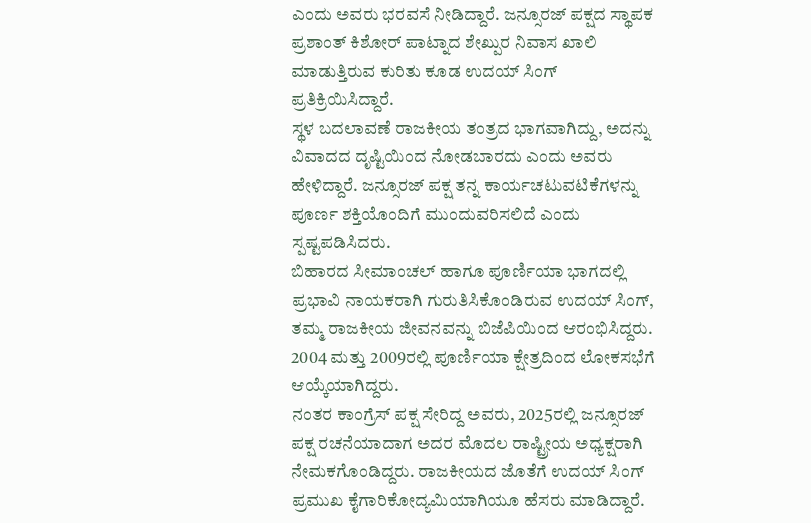ಎಂದು ಅವರು ಭರವಸೆ ನೀಡಿದ್ದಾರೆ. ಜನ್ಸೂರಜ್ ಪಕ್ಷದ ಸ್ಥಾಪಕ ಪ್ರಶಾಂತ್ ಕಿಶೋರ್ ಪಾಟ್ನಾದ ಶೇಖ್ಪುರ ನಿವಾಸ ಖಾಲಿ ಮಾಡುತ್ತಿರುವ ಕುರಿತು ಕೂಡ ಉದಯ್ ಸಿಂಗ್ ಪ್ರತಿಕ್ರಿಯಿಸಿದ್ದಾರೆ.
ಸ್ಥಳ ಬದಲಾವಣೆ ರಾಜಕೀಯ ತಂತ್ರದ ಭಾಗವಾಗಿದ್ದು, ಅದನ್ನು ವಿವಾದದ ದೃಷ್ಟಿಯಿಂದ ನೋಡಬಾರದು ಎಂದು ಅವರು ಹೇಳಿದ್ದಾರೆ. ಜನ್ಸೂರಜ್ ಪಕ್ಷ ತನ್ನ ಕಾರ್ಯಚಟುವಟಿಕೆಗಳನ್ನು ಪೂರ್ಣ ಶಕ್ತಿಯೊಂದಿಗೆ ಮುಂದುವರಿಸಲಿದೆ ಎಂದು ಸ್ಪಷ್ಟಪಡಿಸಿದರು.
ಬಿಹಾರದ ಸೀಮಾಂಚಲ್ ಹಾಗೂ ಪೂರ್ಣಿಯಾ ಭಾಗದಲ್ಲಿ ಪ್ರಭಾವಿ ನಾಯಕರಾಗಿ ಗುರುತಿಸಿಕೊಂಡಿರುವ ಉದಯ್ ಸಿಂಗ್, ತಮ್ಮ ರಾಜಕೀಯ ಜೀವನವನ್ನು ಬಿಜೆಪಿಯಿಂದ ಆರಂಭಿಸಿದ್ದರು. 2004 ಮತ್ತು 2009ರಲ್ಲಿ ಪೂರ್ಣಿಯಾ ಕ್ಷೇತ್ರದಿಂದ ಲೋಕಸಭೆಗೆ ಆಯ್ಕೆಯಾಗಿದ್ದರು.
ನಂತರ ಕಾಂಗ್ರೆಸ್ ಪಕ್ಷ ಸೇರಿದ್ದ ಅವರು, 2025ರಲ್ಲಿ ಜನ್ಸೂರಜ್ ಪಕ್ಷ ರಚನೆಯಾದಾಗ ಅದರ ಮೊದಲ ರಾಷ್ಟ್ರೀಯ ಅಧ್ಯಕ್ಷರಾಗಿ ನೇಮಕಗೊಂಡಿದ್ದರು. ರಾಜಕೀಯದ ಜೊತೆಗೆ ಉದಯ್ ಸಿಂಗ್ ಪ್ರಮುಖ ಕೈಗಾರಿಕೋದ್ಯಮಿಯಾಗಿಯೂ ಹೆಸರು ಮಾಡಿದ್ದಾರೆ.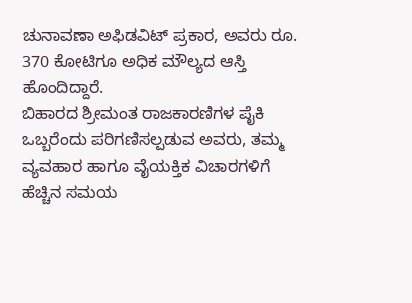ಚುನಾವಣಾ ಅಫಿಡವಿಟ್ ಪ್ರಕಾರ, ಅವರು ರೂ. 370 ಕೋಟಿಗೂ ಅಧಿಕ ಮೌಲ್ಯದ ಆಸ್ತಿ ಹೊಂದಿದ್ದಾರೆ.
ಬಿಹಾರದ ಶ್ರೀಮಂತ ರಾಜಕಾರಣಿಗಳ ಪೈಕಿ ಒಬ್ಬರೆಂದು ಪರಿಗಣಿಸಲ್ಪಡುವ ಅವರು, ತಮ್ಮ ವ್ಯವಹಾರ ಹಾಗೂ ವೈಯಕ್ತಿಕ ವಿಚಾರಗಳಿಗೆ ಹೆಚ್ಚಿನ ಸಮಯ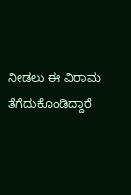ನೀಡಲು ಈ ವಿರಾಮ ತೆಗೆದುಕೊಂಡಿದ್ದಾರೆ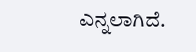ಎನ್ನಲಾಗಿದೆ.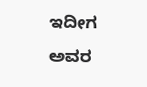ಇದೀಗ ಅವರ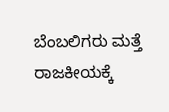ಬೆಂಬಲಿಗರು ಮತ್ತೆ ರಾಜಕೀಯಕ್ಕೆ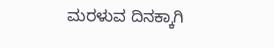ಮರಳುವ ದಿನಕ್ಕಾಗಿ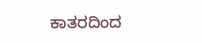ಕಾತರದಿಂದ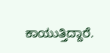ಕಾಯುತ್ತಿದ್ದಾರೆ.